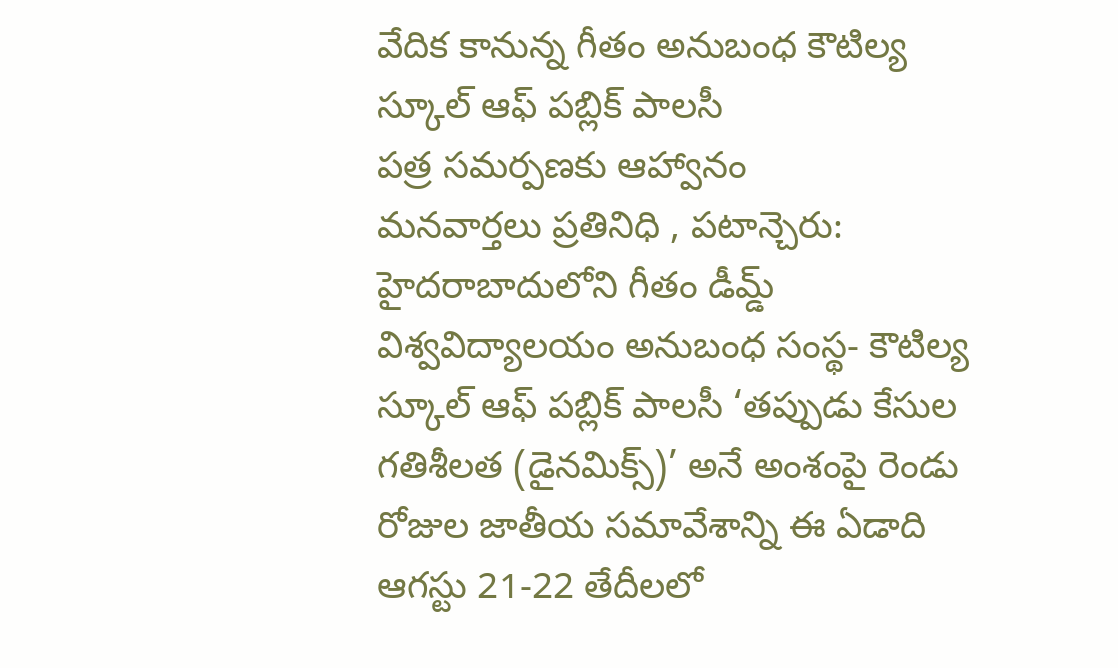వేదిక కానున్న గీతం అనుబంధ కౌటిల్య స్కూల్ ఆఫ్ పబ్లిక్ పాలసీ
పత్ర సమర్పణకు ఆహ్వానం
మనవార్తలు ప్రతినిధి , పటాన్చెరు:
హైదరాబాదులోని గీతం డీమ్డ్ విశ్వవిద్యాలయం అనుబంధ సంస్థ- కౌటిల్య స్కూల్ ఆఫ్ పబ్లిక్ పాలసీ ‘తప్పుడు కేసుల గతిశీలత (డైనమిక్స్)’ అనే అంశంపై రెండు రోజుల జాతీయ సమావేశాన్ని ఈ ఏడాది ఆగస్టు 21-22 తేదీలలో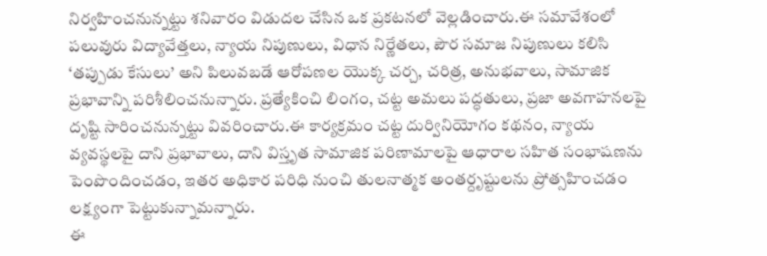నిర్వహించనున్నట్టు శనివారం విడుదల చేసిన ఒక ప్రకటనలో వెల్లడించారు.ఈ సమావేశంలో పలువురు విద్యావేత్తలు, న్యాయ నిపుణులు, విధాన నిర్ణేతలు, పౌర సమాజ నిపుణులు కలిసి ‘తప్పుడు కేసులు’ అని పిలువబడే ఆరోపణల యొక్క చర్చ, చరిత్ర, అనుభవాలు, సామాజిక ప్రభావాన్ని పరిశీలించనున్నారు. ప్రత్యేకించి లింగం, చట్ట అమలు పద్ధతులు, ప్రజా అవగాహనలపై దృష్టి సారించనున్నట్టు వివరించారు.ఈ కార్యక్రమం చట్ట దుర్వినియోగం కథనం, న్యాయ వ్యవస్థలపై దాని ప్రభావాలు, దాని విస్తృత సామాజిక పరిణామాలపై ఆధారాల సహిత సంభాషణను పెంపొందించడం, ఇతర అధికార పరిధి నుంచి తులనాత్మక అంతర్దృష్టులను ప్రోత్సహించడం లక్ష్యంగా పెట్టుకున్నామన్నారు.
ఈ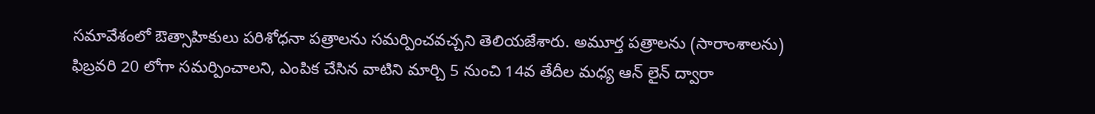సమావేశంలో ఔత్సాహికులు పరిశోధనా పత్రాలను సమర్పించవచ్చని తెలియజేశారు. అమూర్త పత్రాలను (సారాంశాలను) ఫిబ్రవరి 20 లోగా సమర్పించాలని, ఎంపిక చేసిన వాటిని మార్చి 5 నుంచి 14వ తేదీల మధ్య ఆన్ లైన్ ద్వారా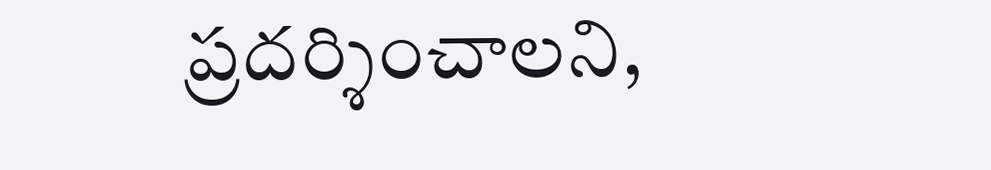ప్రదర్శించాలని,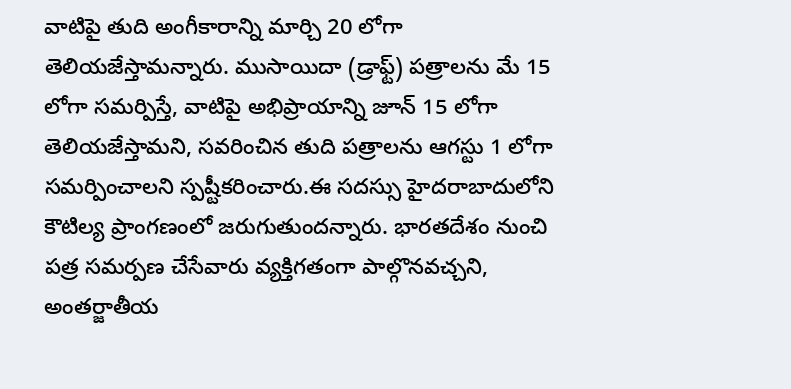వాటిపై తుది అంగీకారాన్ని మార్చి 20 లోగా తెలియజేస్తామన్నారు. ముసాయిదా (డ్రాఫ్ట్) పత్రాలను మే 15 లోగా సమర్పిస్తే, వాటిపై అభిప్రాయాన్ని జూన్ 15 లోగా తెలియజేస్తామని, సవరించిన తుది పత్రాలను ఆగస్టు 1 లోగా సమర్పించాలని స్పష్టీకరించారు.ఈ సదస్సు హైదరాబాదులోని కౌటిల్య ప్రాంగణంలో జరుగుతుందన్నారు. భారతదేశం నుంచి పత్ర సమర్పణ చేసేవారు వ్యక్తిగతంగా పాల్గొనవచ్చని, అంతర్జాతీయ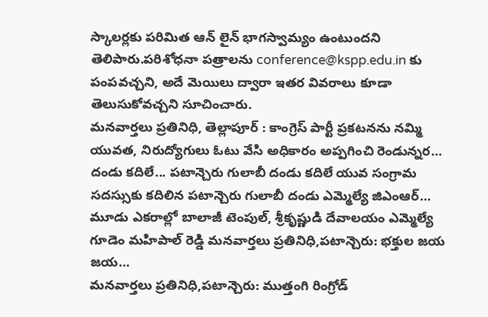స్కాలర్లకు పరిమిత ఆన్ లైన్ భాగస్వామ్యం ఉంటుందని తెలిపారు.పరిశోధనా పత్రాలను conference@kspp.edu.in కు పంపవచ్చని, అదే మెయిలు ద్వారా ఇతర వివరాలు కూడా తెలుసుకోవచ్చని సూచించారు.
మనవార్తలు ప్రతినిధి, తెల్లాపూర్ : కాంగ్రెస్ పార్టీ ప్రకటనను నమ్మి యువత, నిరుద్యోగులు ఓటు వేసి అధికారం అప్పగించి రెండున్నర…
దండు కదిలే... పటాన్చెరు గులాబీ దండు కదిలే యువ సంగ్రామ సదస్సుకు కదిలిన పటాన్చెరు గులాబీ దండు ఎమ్మెల్యే జిఎంఆర్…
మూడు ఎకరాల్లో బాలాజీ టెంపుల్, శ్రీకృష్ణుడి దేవాలయం ఎమ్మెల్యే గూడెం మహిపాల్ రెడ్డి మనవార్తలు ప్రతినిధి,పటాన్చెరు: భక్తుల జయ జయ…
మనవార్తలు ప్రతినిధి,పటాన్చెరు: ముత్తంగి రింగ్రోడ్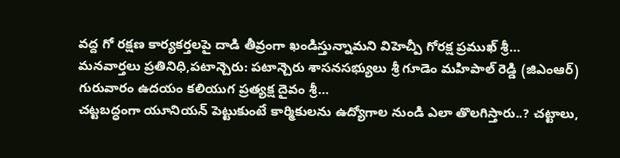వద్ద గో రక్షణ కార్యకర్తలపై దాడి తీవ్రంగా ఖండిస్తున్నామని విహెచ్పీ గోరక్ష ప్రముఖ్ శ్రీ…
మనవార్తలు ప్రతినిధి,పటాన్చెరు: పటాన్చెరు శాసనసభ్యులు శ్రీ గూడెం మహిపాల్ రెడ్డి (జిఎంఆర్) గురువారం ఉదయం కలియుగ ప్రత్యక్ష దైవం శ్రీ…
చట్టబద్ధంగా యూనియన్ పెట్టుకుంటే కార్మికులను ఉద్యోగాల నుండి ఎలా తొలగిస్తారు..? చట్టాలు,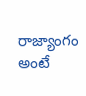రాజ్యాంగం అంటే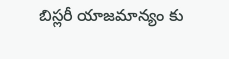బిస్లరీ యాజమాన్యం కు